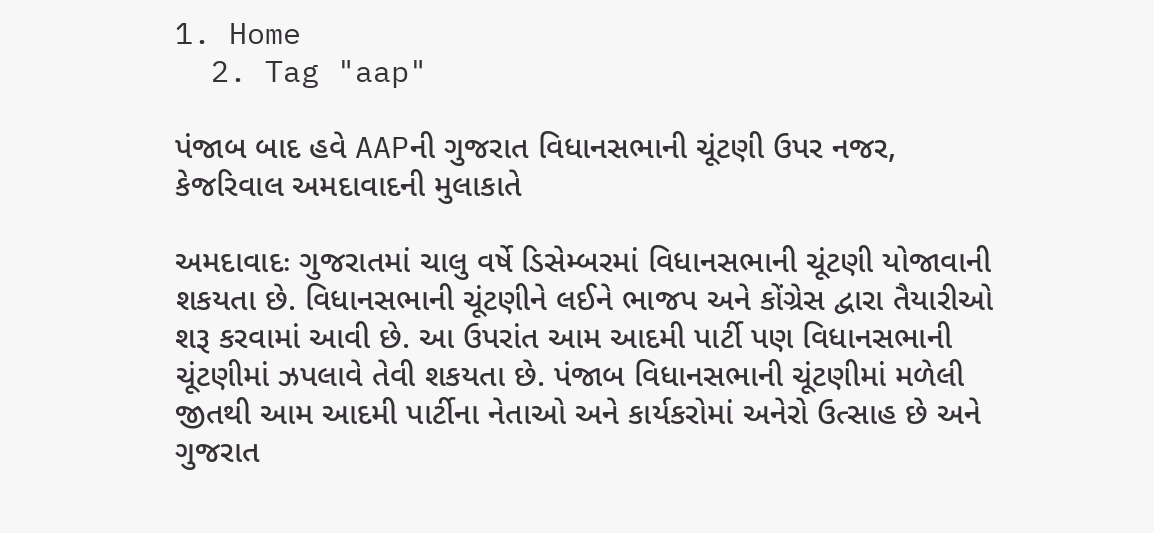1. Home
  2. Tag "aap"

પંજાબ બાદ હવે AAPની ગુજરાત વિધાનસભાની ચૂંટણી ઉપર નજર, કેજરિવાલ અમદાવાદની મુલાકાતે

અમદાવાદઃ ગુજરાતમાં ચાલુ વર્ષે ડિસેમ્બરમાં વિધાનસભાની ચૂંટણી યોજાવાની શકયતા છે. વિધાનસભાની ચૂંટણીને લઈને ભાજપ અને કોંગ્રેસ દ્વારા તૈયારીઓ શરૂ કરવામાં આવી છે. આ ઉપરાંત આમ આદમી પાર્ટી પણ વિધાનસભાની ચૂંટણીમાં ઝપલાવે તેવી શકયતા છે. પંજાબ વિધાનસભાની ચૂંટણીમાં મળેલી જીતથી આમ આદમી પાર્ટીના નેતાઓ અને કાર્યકરોમાં અનેરો ઉત્સાહ છે અને ગુજરાત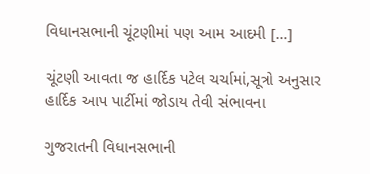વિધાનસભાની ચૂંટણીમાં પણ આમ આદમી […]

ચૂંટણી આવતા જ હાર્દિક પટેલ ચર્ચામાં,સૂત્રો અનુસાર હાર્દિક આપ પાર્ટીમાં જોડાય તેવી સંભાવના

ગુજરાતની વિધાનસભાની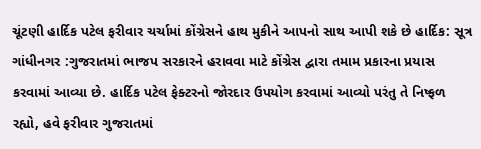ચૂંટણી હાર્દિક પટેલ ફરીવાર ચર્ચામાં કોંગ્રેસને હાથ મુકીને આપનો સાથ આપી શકે છે હાર્દિક: સૂત્ર ગાંધીનગર :ગુજરાતમાં ભાજપ સરકારને હરાવવા માટે કોંગ્રેસ દ્વારા તમામ પ્રકારના પ્રયાસ કરવામાં આવ્યા છે. હાર્દિક પટેલ ફેક્ટરનો જોરદાર ઉપયોગ કરવામાં આવ્યો પરંતુ તે નિષ્ફળ રહ્યો, હવે ફરીવાર ગુજરાતમાં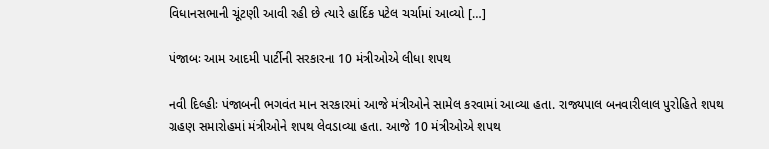વિધાનસભાની ચૂંટણી આવી રહી છે ત્યારે હાર્દિક પટેલ ચર્ચામાં આવ્યો […]

પંજાબઃ આમ આદમી પાર્ટીની સરકારના 10 મંત્રીઓએ લીધા શપથ

નવી દિલ્હીઃ પંજાબની ભગવંત માન સરકારમાં આજે મંત્રીઓને સામેલ કરવામાં આવ્યા હતા. રાજ્યપાલ બનવારીલાલ પુરોહિતે શપથ ગ્રહણ સમારોહમાં મંત્રીઓને શપથ લેવડાવ્યા હતા. આજે 10 મંત્રીઓએ શપથ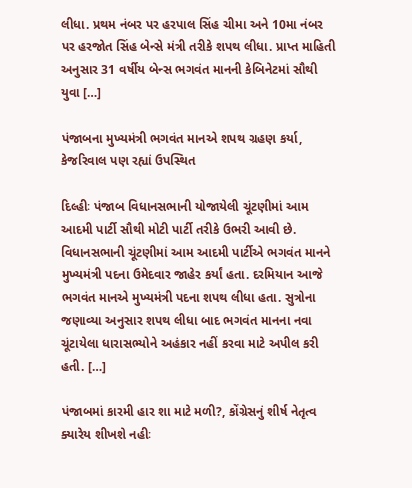લીધા. પ્રથમ નંબર પર હરપાલ સિંહ ચીમા અને 10મા નંબર પર હરજોત સિંહ બેન્સે મંત્રી તરીકે શપથ લીધા. પ્રાપ્ત માહિતી અનુસાર 31 વર્ષીય બેન્સ ભગવંત માનની કેબિનેટમાં સૌથી યુવા […]

પંજાબના મુખ્યમંત્રી ભગવંત માનએ શપથ ગ્રહણ કર્યા, કેજરિવાલ પણ રહ્યાં ઉપસ્થિત

દિલ્હીઃ પંજાબ વિધાનસભાની યોજાયેલી ચૂંટણીમાં આમ આદમી પાર્ટી સૌથી મોટી પાર્ટી તરીકે ઉભરી આવી છે. વિધાનસભાની ચૂંટણીમાં આમ આદમી પાર્ટીએ ભગવંત માનને મુખ્યમંત્રી પદના ઉમેદવાર જાહેર કર્યાં હતા. દરમિયાન આજે ભગવંત માનએ મુખ્યમંત્રી પદના શપથ લીધા હતા. સુત્રોના જણાવ્યા અનુસાર શપથ લીધા બાદ ભગવંત માનના નવા ચૂંટાયેલા ધારાસભ્યોને અહંકાર નહીં કરવા માટે અપીલ કરી હતી. […]

પંજાબમાં કારમી હાર શા માટે મળી?, કોંગ્રેસનું શીર્ષ નેતૃત્વ ક્યારેય શીખશે નહીઃ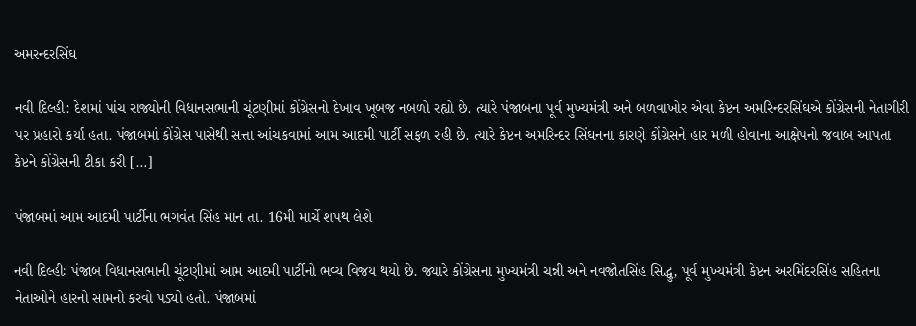અમરન્દરસિંઘ

નવી દિલ્હી: દેશમાં પાંચ રાજ્યોની વિધાનસભાની ચૂંટણીમાં કોંગ્રેસનો દેખાવ ખૂબજ નબળો રહ્યો છે. ત્યારે પંજાબના પૂર્વ મુખ્યમંત્રી અને બળવાખોર એવા કેપ્ટન અમરિન્દરસિંઘએ કોંગ્રેસની નેતાગીરી પર પ્રહારો કર્યા હતા. પંજાબમાં કોંગ્રેસ પાસેથી સત્તા આંચકવામાં આમ આદમી પાર્ટી સફળ રહી છે. ત્યારે કેપ્ટન અમરિન્દર સિંઘનના કારણે કોંગ્રેસને હાર મળી હોવાના આક્ષેપનો જવાબ આપતા કેપ્ટને કોંગ્રેસની ટીકા કરી […]

પંજાબમાં આમ આદમી પાર્ટીના ભગવંત સિંહ માન તા. 16મી માર્ચે શપથ લેશે

નવી દિલ્હીઃ પંજાબ વિધાનસભાની ચૂંટણીમાં આમ આદમી પાર્ટીનો ભવ્ય વિજય થયો છે. જ્યારે કોંગ્રેસના મુખ્યમંત્રી ચન્ની અને નવજોતસિંહ સિદ્ધુ, પૂર્વ મુખ્યમંત્રી કેપ્ટન અરમિંદરસિંહ સહિતના નેતાઓને હારનો સામનો કરવો પડ્યો હતો. પંજાબમાં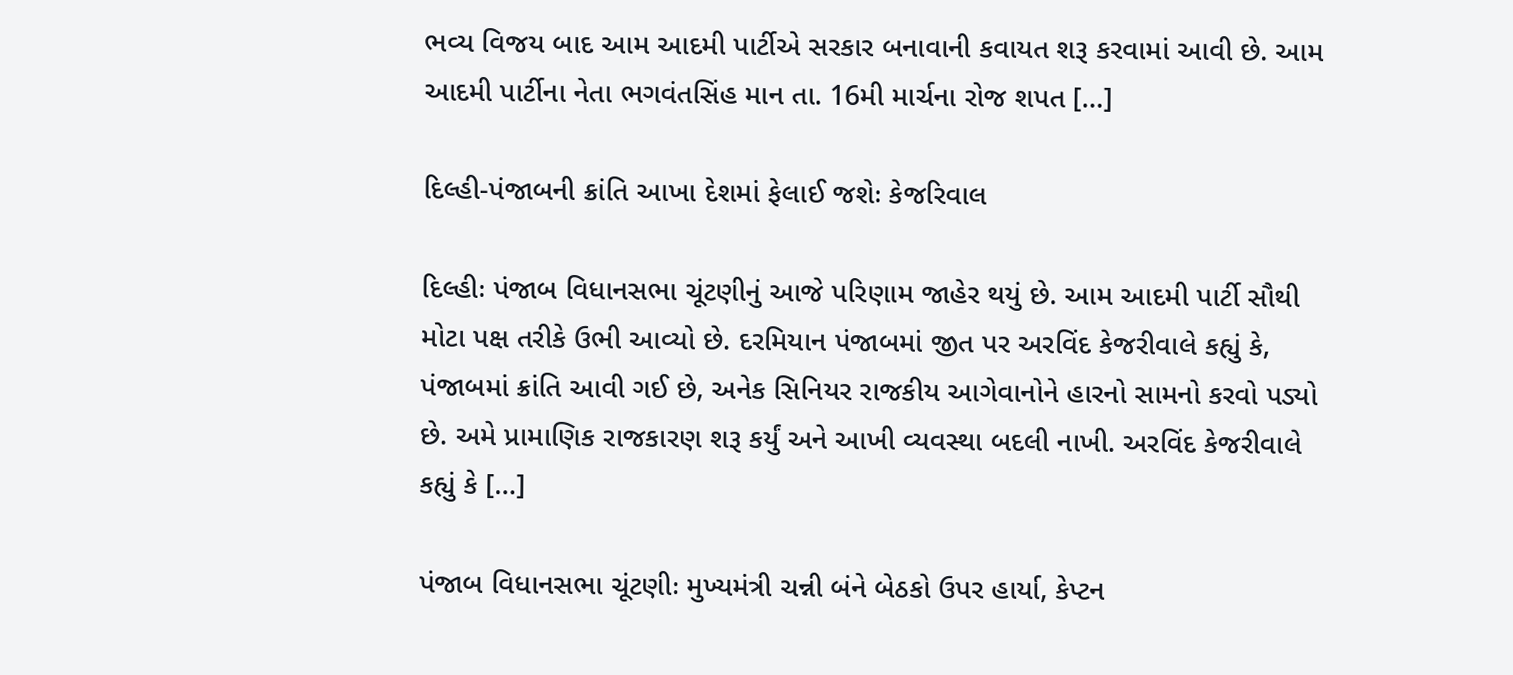ભવ્ય વિજય બાદ આમ આદમી પાર્ટીએ સરકાર બનાવાની કવાયત શરૂ કરવામાં આવી છે. આમ આદમી પાર્ટીના નેતા ભગવંતસિંહ માન તા. 16મી માર્ચના રોજ શપત […]

દિલ્હી-પંજાબની ક્રાંતિ આખા દેશમાં ફેલાઈ જશેઃ કેજરિવાલ

દિલ્હીઃ પંજાબ વિધાનસભા ચૂંટણીનું આજે પરિણામ જાહેર થયું છે. આમ આદમી પાર્ટી સૌથી મોટા પક્ષ તરીકે ઉભી આવ્યો છે. દરમિયાન પંજાબમાં જીત પર અરવિંદ કેજરીવાલે કહ્યું કે, પંજાબમાં ક્રાંતિ આવી ગઈ છે, અનેક સિનિયર રાજકીય આગેવાનોને હારનો સામનો કરવો પડ્યો છે. અમે પ્રામાણિક રાજકારણ શરૂ કર્યું અને આખી વ્યવસ્થા બદલી નાખી. અરવિંદ કેજરીવાલે કહ્યું કે […]

પંજાબ વિધાનસભા ચૂંટણીઃ મુખ્યમંત્રી ચન્ની બંને બેઠકો ઉપર હાર્યા, કેપ્ટન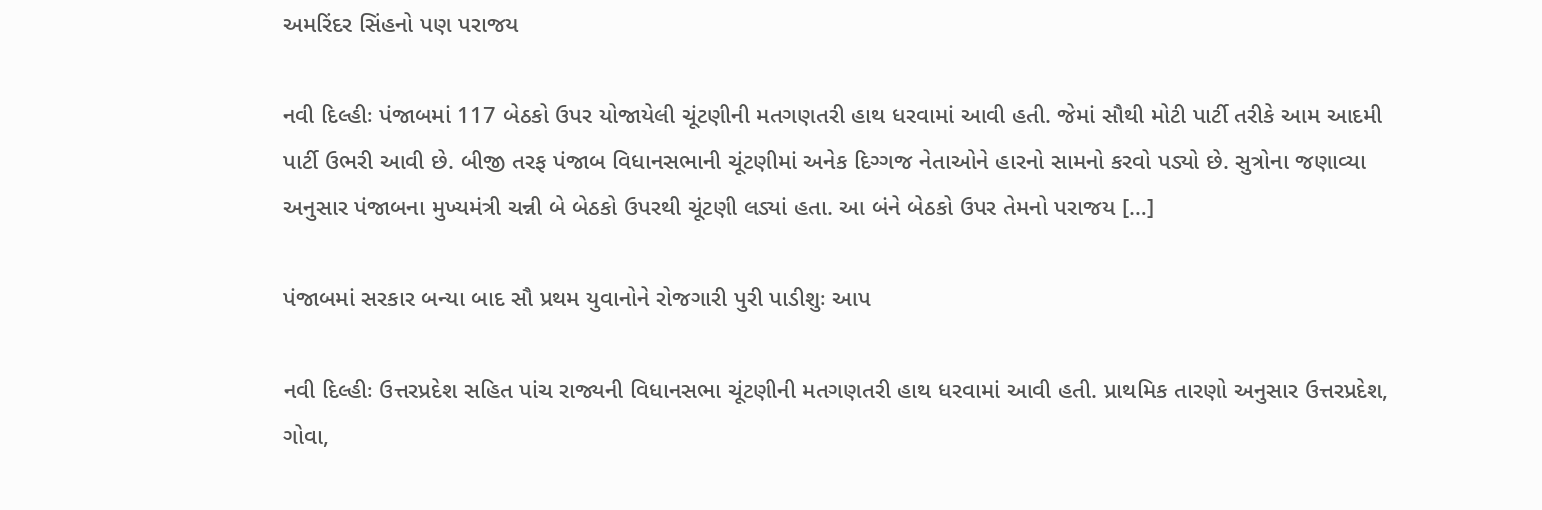અમરિંદર સિંહનો પણ પરાજય

નવી દિલ્હીઃ પંજાબમાં 117 બેઠકો ઉપર યોજાયેલી ચૂંટણીની મતગણતરી હાથ ધરવામાં આવી હતી. જેમાં સૌથી મોટી પાર્ટી તરીકે આમ આદમી પાર્ટી ઉભરી આવી છે. બીજી તરફ પંજાબ વિધાનસભાની ચૂંટણીમાં અનેક દિગ્ગજ નેતાઓને હારનો સામનો કરવો પડ્યો છે. સુત્રોના જણાવ્યા અનુસાર પંજાબના મુખ્યમંત્રી ચન્ની બે બેઠકો ઉપરથી ચૂંટણી લડ્યાં હતા. આ બંને બેઠકો ઉપર તેમનો પરાજય […]

પંજાબમાં સરકાર બન્યા બાદ સૌ પ્રથમ યુવાનોને રોજગારી પુરી પાડીશુઃ આપ

નવી દિલ્હીઃ ઉત્તરપ્રદેશ સહિત પાંચ રાજ્યની વિધાનસભા ચૂંટણીની મતગણતરી હાથ ધરવામાં આવી હતી. પ્રાથમિક તારણો અનુસાર ઉત્તરપ્રદેશ, ગોવા,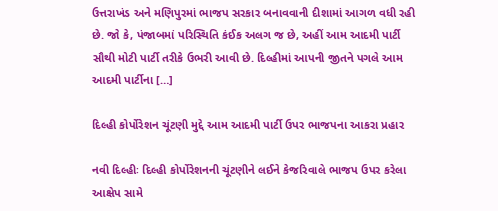ઉત્તરાખંડ અને મણિપુરમાં ભાજપ સરકાર બનાવવાની દીશામાં આગળ વધી રહી છે. જો કે, પંજાબમાં પરિસ્થિતિ કંઈક અલગ જ છે, અહીં આમ આદમી પાર્ટી સૌથી મોટી પાર્ટી તરીકે ઉભરી આવી છે. દિલ્હીમાં આપની જીતને પગલે આમ આદમી પાર્ટીના […]

દિલ્હી કોર્પોરેશન ચૂંટણી મુદ્દે આમ આદમી પાર્ટી ઉપર ભાજપના આકરા પ્રહાર

નવી દિલ્હીઃ દિલ્હી કોર્પોરેશનની ચૂંટણીને લઈને કેજરિવાલે ભાજપ ઉપર કરેલા આક્ષેપ સામે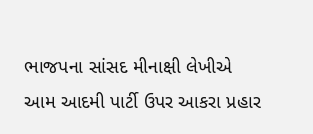ભાજપના સાંસદ મીનાક્ષી લેખીએ આમ આદમી પાર્ટી ઉપર આકરા પ્રહાર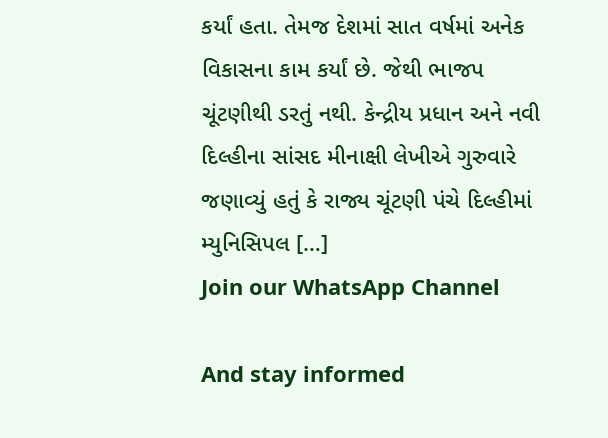કર્યાં હતા. તેમજ દેશમાં સાત વર્ષમાં અનેક વિકાસના કામ કર્યાં છે. જેથી ભાજપ ચૂંટણીથી ડરતું નથી. કેન્દ્રીય પ્રધાન અને નવી દિલ્હીના સાંસદ મીનાક્ષી લેખીએ ગુરુવારે જણાવ્યું હતું કે રાજ્ય ચૂંટણી પંચે દિલ્હીમાં મ્યુનિસિપલ […]
Join our WhatsApp Channel

And stay informed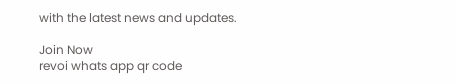with the latest news and updates.

Join Now
revoi whats app qr code